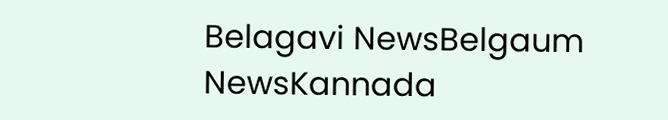Belagavi NewsBelgaum NewsKannada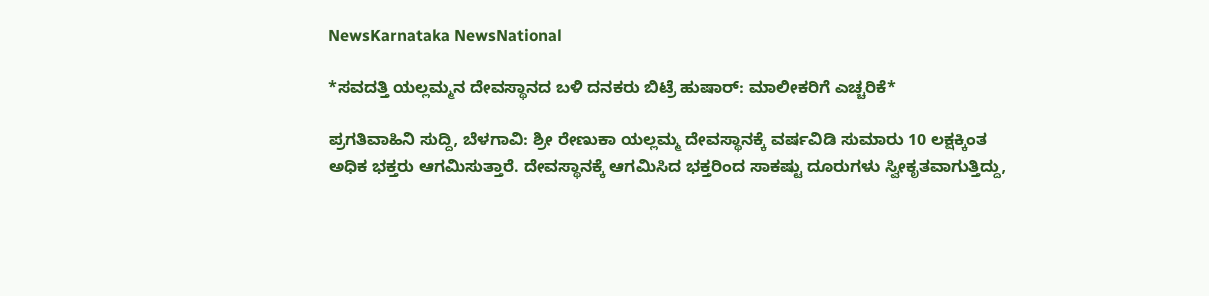NewsKarnataka NewsNational

*ಸವದತ್ತಿ ಯಲ್ಲಮ್ಮನ ದೇವಸ್ಥಾನದ ಬಳಿ ದನಕರು ಬಿಟ್ರೆ ಹುಷಾರ್: ಮಾಲೀಕರಿಗೆ ಎಚ್ಚರಿಕೆ*

ಪ್ರಗತಿವಾಹಿನಿ ಸುದ್ದಿ, ಬೆಳಗಾವಿ: ಶ್ರೀ ರೇಣುಕಾ ಯಲ್ಲಮ್ಮ ದೇವಸ್ಥಾನಕ್ಕೆ ವರ್ಷವಿಡಿ ಸುಮಾರು 10 ಲಕ್ಷಕ್ಕಿಂತ ಅಧಿಕ ಭಕ್ತರು ಆಗಮಿಸುತ್ತಾರೆ. ದೇವಸ್ಥಾನಕ್ಕೆ ಆಗಮಿಸಿದ ಭಕ್ತರಿಂದ ಸಾಕಷ್ಟು ದೂರುಗಳು ಸ್ವೀಕೃತವಾಗುತ್ತಿದ್ದು,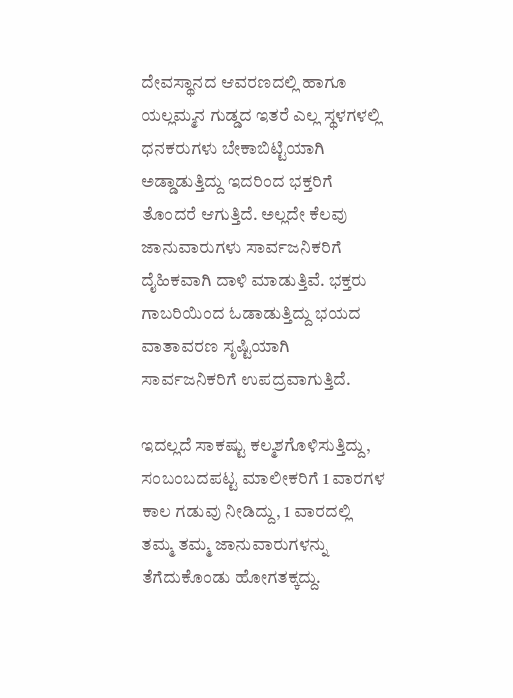ದೇವಸ್ಥಾನದ ಆವರಣದಲ್ಲಿ ಹಾಗೂ ಯಲ್ಲಮ್ಮನ ಗುಡ್ಡದ ಇತರೆ ಎಲ್ಲ ಸ್ಥಳಗಳಲ್ಲಿ ಧನಕರುಗಳು ಬೇಕಾಬಿಟ್ಟಿಯಾಗಿ ಅಡ್ಡಾಡುತ್ತಿದ್ದು ಇದರಿಂದ ಭಕ್ತರಿಗೆ ತೊಂದರೆ ಆಗುತ್ತಿದೆ. ಅಲ್ಲದೇ ಕೆಲವು ಜಾನುವಾರುಗಳು ಸಾರ್ವಜನಿಕರಿಗೆ ದೈಹಿಕವಾಗಿ ದಾಳಿ ಮಾಡುತ್ತಿವೆ. ಭಕ್ತರು ಗಾಬರಿಯಿಂದ ಓಡಾಡುತ್ತಿದ್ದು ಭಯದ ವಾತಾವರಣ ಸೃಷ್ಟಿಯಾಗಿ ಸಾರ್ವಜನಿಕರಿಗೆ ಉಪದ್ರವಾಗುತ್ತಿದೆ.

ಇದಲ್ಲದೆ ಸಾಕಷ್ಟು ಕಲ್ಮಶಗೊಳಿಸುತ್ತಿದ್ದು, ಸಂಬಂಬದಪಟ್ಟ ಮಾಲೀಕರಿಗೆ 1 ವಾರಗಳ ಕಾಲ ಗಡುವು ನೀಡಿದ್ದು, 1 ವಾರದಲ್ಲಿ ತಮ್ಮ ತಮ್ಮ ಜಾನುವಾರುಗಳನ್ನು ತೆಗೆದುಕೊಂಡು ಹೋಗತಕ್ಕದ್ದು.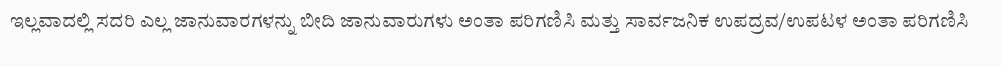ಇಲ್ಲವಾದಲ್ಲಿ ಸದರಿ ಎಲ್ಲ ಜಾನುವಾರಗಳನ್ನು ಬೀದಿ ಜಾನುವಾರುಗಳು ಅಂತಾ ಪರಿಗಣಿಸಿ ಮತ್ತು ಸಾರ್ವಜನಿಕ ಉಪದ್ರವ/ಉಪಟಳ ಅಂತಾ ಪರಿಗಣಿಸಿ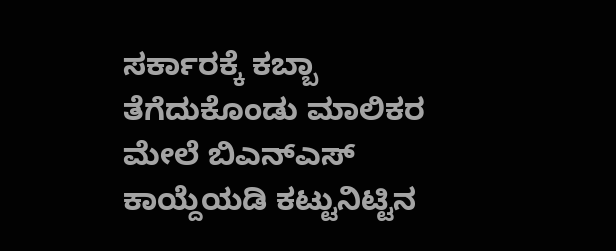ಸರ್ಕಾರಕ್ಕೆ ಕಬ್ಬಾ ತೆಗೆದುಕೊಂಡು ಮಾಲಿಕರ ಮೇಲೆ ಬಿಎನ್‌ಎಸ್ ಕಾಯ್ದೆಯಡಿ ಕಟ್ಟುನಿಟ್ಟಿನ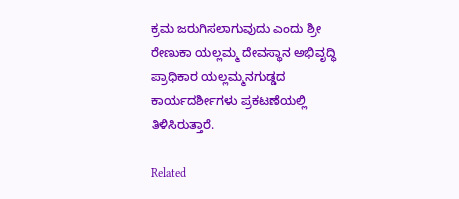ಕ್ರಮ ಜರುಗಿಸಲಾಗುವುದು ಎಂದು ಶ್ರೀ ರೇಣುಕಾ ಯಲ್ಲಮ್ಮ ದೇವಸ್ಥಾನ ಅಭಿವೃದ್ಧಿ ಪ್ರಾಧಿಕಾರ ಯಲ್ಲಮ್ಮನಗುಡ್ಡದ ಕಾರ್ಯದರ್ಶೀಗಳು ಪ್ರಕಟಣೆಯಲ್ಲಿ ತಿಳಿಸಿರುತ್ತಾರೆ.

Related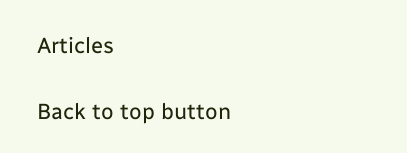Articles

Back to top button